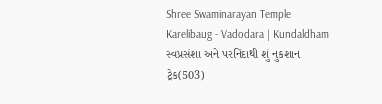Shree Swaminarayan Temple
Karelibaug - Vadodara | Kundaldham
સ્વપ્રસંશા અને પરનિંદાથી શું નુકશાન
ટ્રેક(503)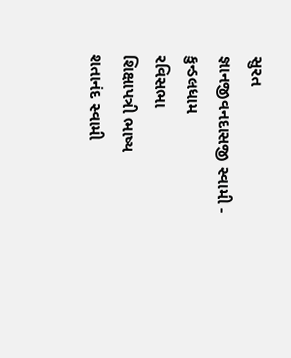સુરત
જ્ઞાનજીવનદાસજી સ્વામી - કુન્ડલધામ
રવિસભા
શિક્ષાપત્રી ભાષ્ય
શતાનંદ સ્વામી